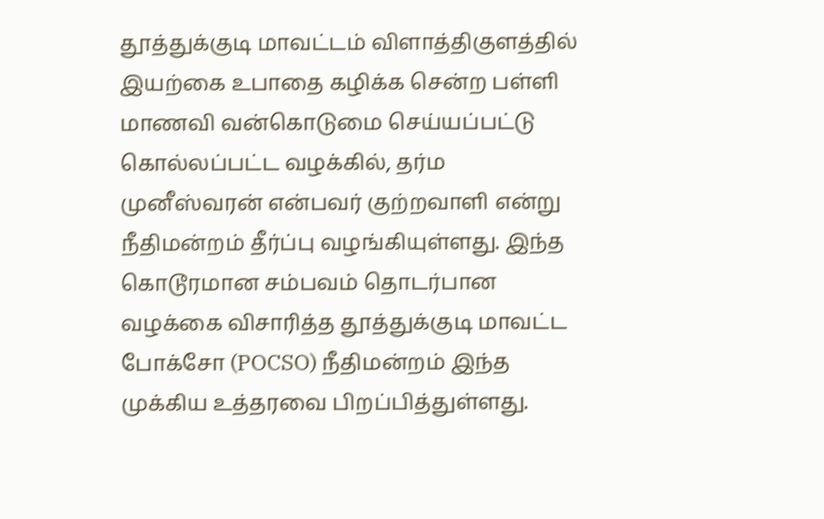தூத்துக்குடி மாவட்டம் விளாத்திகுளத்தில் இயற்கை உபாதை கழிக்க சென்ற பள்ளி மாணவி வன்கொடுமை செய்யப்பட்டு கொல்லப்பட்ட வழக்கில், தர்ம முனீஸ்வரன் என்பவர் குற்றவாளி என்று நீதிமன்றம் தீர்ப்பு வழங்கியுள்ளது. இந்த கொடூரமான சம்பவம் தொடர்பான வழக்கை விசாரித்த தூத்துக்குடி மாவட்ட போக்சோ (POCSO) நீதிமன்றம் இந்த முக்கிய உத்தரவை பிறப்பித்துள்ளது.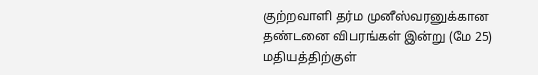குற்றவாளி தர்ம முனீஸ்வரனுக்கான தண்டனை விபரங்கள் இன்று (மே 25) மதியத்திற்குள்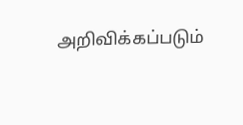அறிவிக்கப்படும்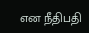என நீதிபதி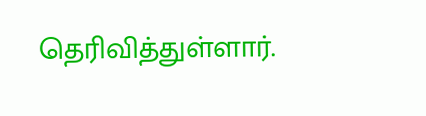தெரிவித்துள்ளார்.